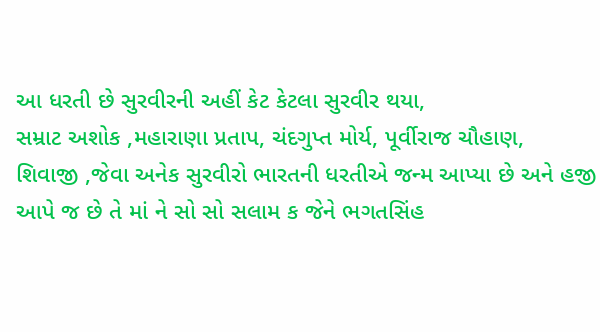આ ધરતી છે સુરવીરની અહીં કેટ કેટલા સુરવીર થયા,
સમ્રાટ અશોક ,મહારાણા પ્રતાપ, ચંદગુપ્ત મોર્ય, પૂર્વીરાજ ચૌહાણ,
શિવાજી ,જેવા અનેક સુરવીરો ભારતની ધરતીએ જન્મ આપ્યા છે અને હજી આપે જ છે તે માં ને સો સો સલામ ક જેને ભગતસિંહ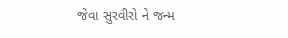જેવા સુરવીરો ને જન્મ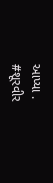આપ્યા .
#શૂરવીર